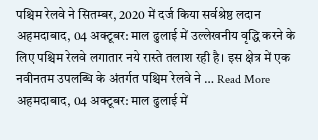पश्चिम रेलवे ने सितम्बर, 2020 में दर्ज किया सर्वश्रेष्ठ लदान
अहमदाबाद, 04 अक्टूबर: माल ढुलाई में उल्लेखनीय वृद्धि करने के लिए पश्चिम रेलवे लगातार नये रास्ते तलाश रही है। इस क्षेत्र में एक नवीनतम उपलब्धि के अंतर्गत पश्चिम रेलवे ने … Read More
अहमदाबाद, 04 अक्टूबर: माल ढुलाई में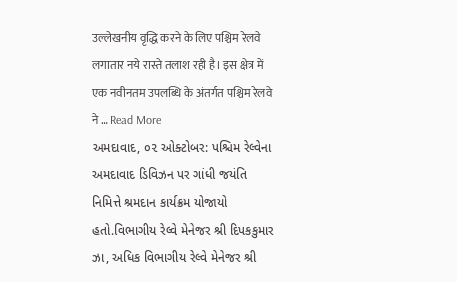उल्लेखनीय वृद्धि करने के लिए पश्चिम रेलवे लगातार नये रास्ते तलाश रही है। इस क्षेत्र में एक नवीनतम उपलब्धि के अंतर्गत पश्चिम रेलवे ने … Read More
અમદાવાદ, ૦૨ ઓક્ટોબર: પશ્ચિમ રેલ્વેના અમદાવાદ ડિવિઝન પર ગાંધી જયંતિ નિમિત્તે શ્રમદાન કાર્યક્રમ યોજાયો હતો.વિભાગીય રેલ્વે મેનેજર શ્રી દિપકકુમાર ઝા, અધિક વિભાગીય રેલ્વે મેનેજર શ્રી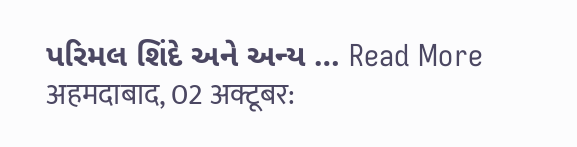પરિમલ શિંદે અને અન્ય … Read More
अहमदाबाद, 02 अक्टूबर: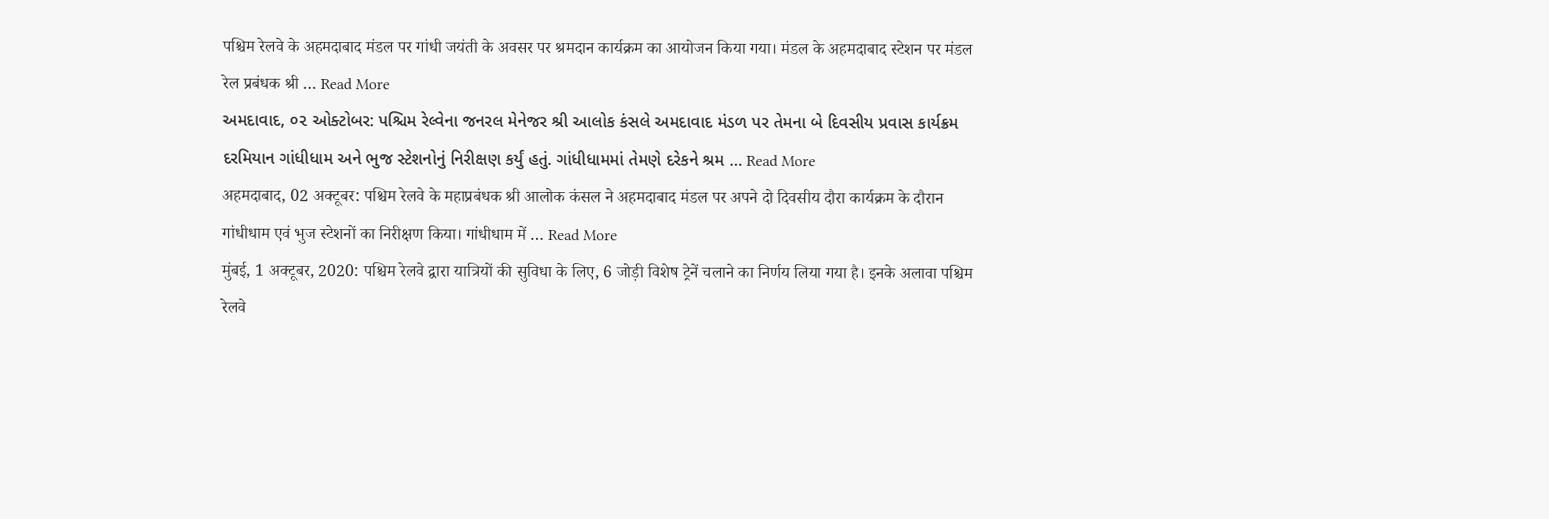पश्चिम रेलवे के अहमदाबाद मंडल पर गांधी जयंती के अवसर पर श्रमदान कार्यक्रम का आयोजन किया गया। मंडल के अहमदाबाद स्टेशन पर मंडल रेल प्रबंधक श्री … Read More
અમદાવાદ, ૦૨ ઓક્ટોબર: પશ્ચિમ રેલ્વેના જનરલ મેનેજર શ્રી આલોક કંસલે અમદાવાદ મંડળ પર તેમના બે દિવસીય પ્રવાસ કાર્યક્રમ દરમિયાન ગાંધીધામ અને ભુજ સ્ટેશનોનું નિરીક્ષણ કર્યું હતું. ગાંધીધામમાં તેમણે દરેકને શ્રમ … Read More
अहमदाबाद, 02 अक्टूबर: पश्चिम रेलवे के महाप्रबंधक श्री आलोक कंसल ने अहमदाबाद मंडल पर अपने दो दिवसीय दौरा कार्यक्रम के दौरान गांधीधाम एवं भुज स्टेशनों का निरीक्षण किया। गांधीधाम में … Read More
मुंबई, 1 अक्टूबर, 2020: पश्चिम रेलवे द्वारा यात्रियों की सुविधा के लिए, 6 जोड़ी विशेष ट्रेनें चलाने का निर्णय लिया गया है। इनके अलावा पश्चिम रेलवे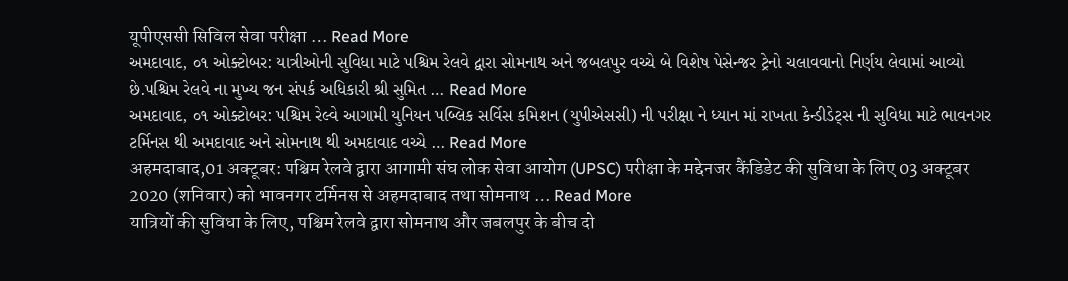यूपीएससी सिविल सेवा परीक्षा … Read More
અમદાવાદ, ૦૧ ઓક્ટોબર: યાત્રીઓની સુવિધા માટે પશ્ચિમ રેલવે દ્વારા સોમનાથ અને જબલપુર વચ્ચે બે વિશેષ પેસેન્જર ટ્રેનો ચલાવવાનો નિર્ણય લેવામાં આવ્યો છે.પશ્ચિમ રેલવે ના મુખ્ય જન સંપર્ક અધિકારી શ્રી સુમિત … Read More
અમદાવાદ, ૦૧ ઓક્ટોબર: પશ્ચિમ રેલ્વે આગામી યુનિયન પબ્લિક સર્વિસ કમિશન (યુપીએસસી) ની પરીક્ષા ને ધ્યાન માં રાખતા કેન્ડીડેટ્સ ની સુવિધા માટે ભાવનગર ટર્મિનસ થી અમદાવાદ અને સોમનાથ થી અમદાવાદ વચ્ચે … Read More
अहमदाबाद,01 अक्टूबर: पश्चिम रेलवे द्वारा आगामी संघ लोक सेवा आयोग (UPSC) परीक्षा के मद्देनजर कैंडिडेट की सुविधा के लिए 03 अक्टूबर 2020 (शनिवार) को भावनगर टर्मिनस से अहमदाबाद तथा सोमनाथ … Read More
यात्रियों की सुविधा के लिए, पश्चिम रेलवे द्वारा सोमनाथ और जबलपुर के बीच दो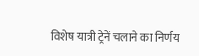विशेष यात्री ट्रेनें चलाने का निर्णय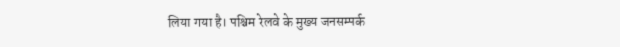लिया गया है। पश्चिम रेलवे के मुख्य जनसम्पर्क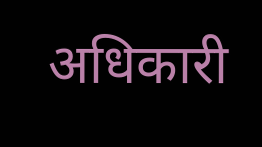अधिकारी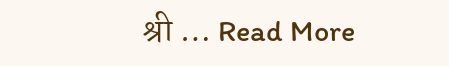श्री … Read More